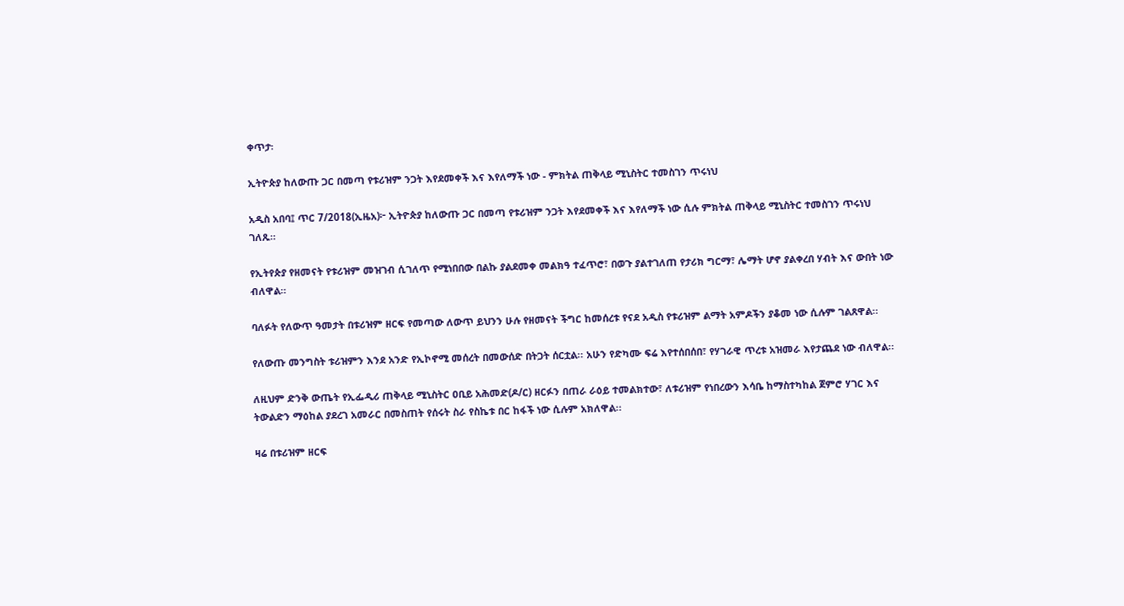ቀጥታ፡

ኢትዮጵያ ከለውጡ ጋር በመጣ የቱሪዝም ንጋት እየደመቀች እና እየለማች ነው - ምክትል ጠቅላይ ሚኒስትር ተመስገን ጥሩነህ

አዲስ አበባ፤ ጥር 7/2018(ኢዜአ)፦ ኢትዮጵያ ከለውጡ ጋር በመጣ የቱሪዝም ንጋት እየደመቀች እና እየለማች ነው ሲሉ ምክትል ጠቅላይ ሚኒስትር ተመስገን ጥሩነህ ገለጹ።

የኢትየጵያ የዘመናት የቱሪዝም መዝገብ ሲገለጥ የሚነበበው በልኩ ያልደመቀ መልክዓ ተፈጥሮ፣ በወጉ ያልተገለጠ የታሪክ ግርማ፣ ሌማት ሆኖ ያልቀረበ ሃብት እና ውበት ነው ብለዋል።

ባለፉት የለውጥ ዓመታት በቱሪዝም ዘርፍ የመጣው ለውጥ ይህንን ሁሉ የዘመናት ችግር ከመሰረቱ የናደ አዲስ የቱሪዝም ልማት አምዶችን ያቆመ ነው ሲሉም ገልጸዋል፡፡

የለውጡ መንግስት ቱሪዝምን እንደ አንድ የኢኮኖሚ መሰረት በመውሰድ በትጋት ሰርቷል፡፡ አሁን የድካሙ ፍሬ እየተሰበሰበ፣ የሃገራዊ ጥረቱ አዝመራ እየታጨደ ነው ብለዋል፡፡

ለዚህም ድንቅ ውጤት የኢፌዲሪ ጠቅላይ ሚኒስትር ዐቢይ አሕመድ(ዶ/ር) ዘርፉን በጠራ ራዕይ ተመልክተው፣ ለቱሪዝም የነበረውን እሳቤ ከማስተካከል ጀምሮ ሃገር እና ትውልድን ማዕከል ያደረገ አመራር በመስጠት የሰሩት ስራ የስኬቱ በር ከፋች ነው ሲሉም አክለዋል፡፡

ዛሬ በቱሪዝም ዘርፍ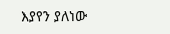እያየን ያለነው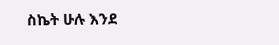ስኬት ሁሉ እንደ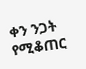ቀን ንጋት የሚቆጠር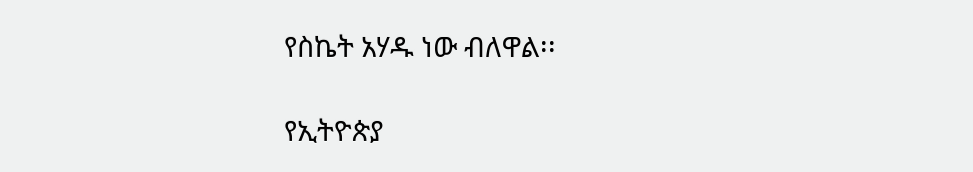የስኬት አሃዱ ነው ብለዋል፡፡

የኢትዮጵያ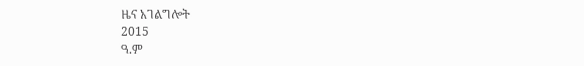ዜና አገልግሎት
2015
ዓ.ም